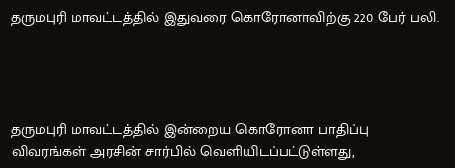தருமபுரி மாவட்டத்தில் இதுவரை கொரோனாவிற்கு 220 பேர் பலி.




தருமபுரி மாவட்டத்தில் இன்றைய கொரோனா பாதிப்பு விவரங்கள் அரசின் சார்பில் வெளியிடப்பட்டுள்ளது,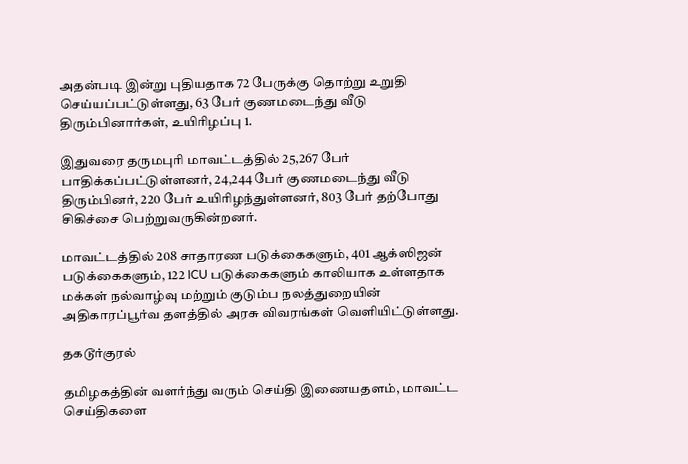அதன்படி இன்று புதியதாக 72 பேருக்கு தொற்று உறுதி செய்யப்பட்டுள்ளது, 63 பேர் குணமடைந்து வீடு திரும்பினார்கள், உயிரிழப்பு 1.

இதுவரை தருமபுரி மாவட்டத்தில் 25,267 பேர் பாதிக்கப்பட்டுள்ளனர், 24,244 பேர் குணமடைந்து வீடு திரும்பினர், 220 பேர் உயிரிழந்துள்ளனர், 803 பேர் தற்போது சிகிச்சை பெற்றுவருகின்றனர்.

மாவட்டத்தில் 208 சாதாரண படுக்கைகளும், 401 ஆக்ஸிஜன் படுக்கைகளும், 122 ICU படுக்கைகளும் காலியாக உள்ளதாக மக்கள் நல்வாழ்வு மற்றும் குடும்ப நலத்துறையின் அதிகாரப்பூர்வ தளத்தில் அரசு விவரங்கள் வெளியிட்டுள்ளது.

தகடூர்குரல்

தமிழகத்தின் வளர்ந்து வரும் செய்தி இணையதளம், மாவட்ட செய்திகளை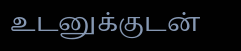உடனுக்குடன்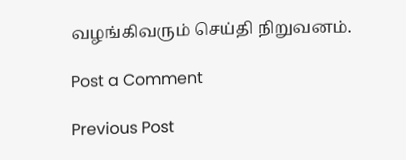வழங்கிவரும் செய்தி நிறுவனம்.

Post a Comment

Previous Post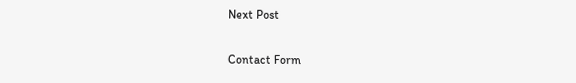Next Post

Contact Form